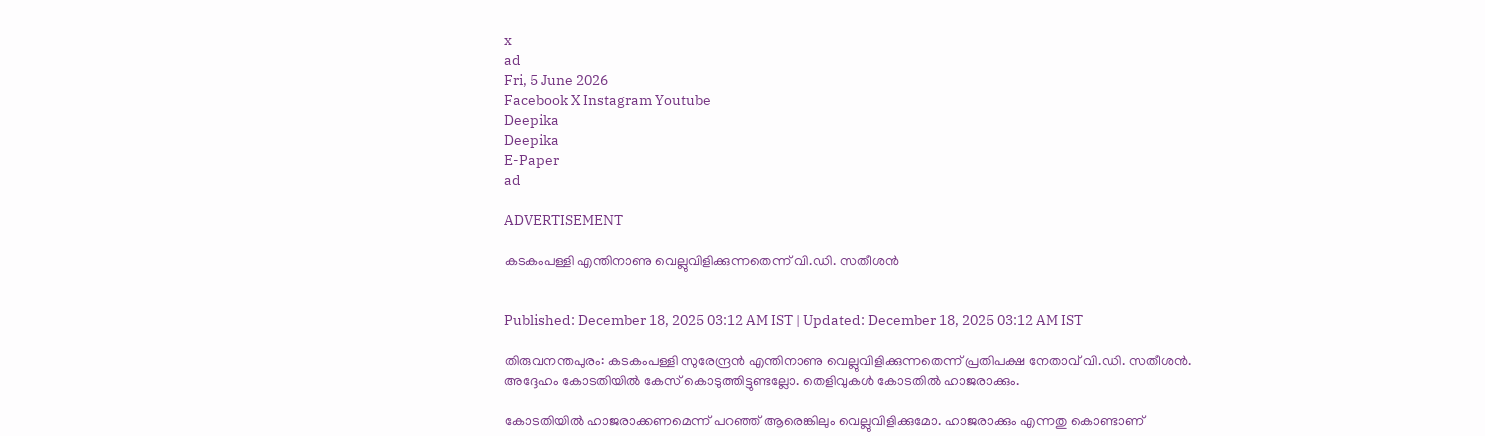x
ad
Fri, 5 June 2026
Facebook X Instagram Youtube
Deepika
Deepika
E-Paper
ad

ADVERTISEMENT

കടകംപള്ളി എന്തിനാണു വെല്ലുവിളിക്കുന്നതെന്ന് വി.ഡി. സതീശൻ


Published: December 18, 2025 03:12 AM IST | Updated: December 18, 2025 03:12 AM IST

തിരുവനന്തപുരം: കടകംപള്ളി സുരേന്ദ്രൻ എന്തിനാണു വെല്ലുവിളിക്കുന്നതെന്ന് പ്രതിപക്ഷ നേതാവ് വി.ഡി. സതീശൻ. അദ്ദേഹം കോടതിയിൽ കേസ് കൊടുത്തിട്ടുണ്ടല്ലോ. തെളിവുകൾ കോടതിൽ ഹാജരാക്കും.

കോടതിയിൽ ഹാജരാക്കണമെന്ന് പറഞ്ഞ് ആരെങ്കിലും വെല്ലുവിളിക്കുമോ. ഹാജരാക്കും എന്നതു കൊണ്ടാണ്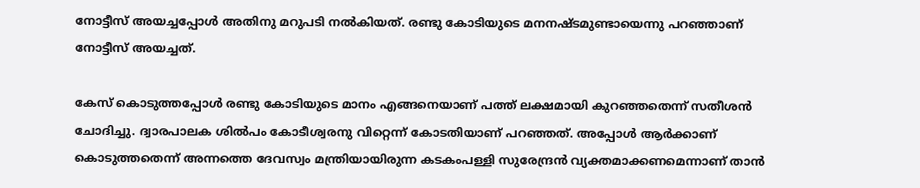നോട്ടീസ് അയച്ചപ്പോൾ അതിനു മറുപടി നൽകിയത്. രണ്ടു കോടിയുടെ മനനഷ്ടമുണ്ടായെന്നു പറഞ്ഞാണ് നോട്ടീസ് അയച്ചത്.

കേസ് കൊടുത്തപ്പോൾ രണ്ടു കോടിയുടെ മാനം എങ്ങനെയാണ് പത്ത് ലക്ഷമായി കുറഞ്ഞതെന്ന് സതീശൻ ചോദിച്ചു. ദ്വാരപാലക ശിൽപം കോടീശ്വരനു വിറ്റെന്ന് കോടതിയാണ് പറഞ്ഞത്. അപ്പോൾ ആർക്കാണ് കൊടുത്തതെന്ന് അന്നത്തെ ദേവസ്വം മന്ത്രിയായിരുന്ന കടകംപള്ളി സുരേന്ദ്രൻ വ്യക്തമാക്കണമെന്നാണ് താൻ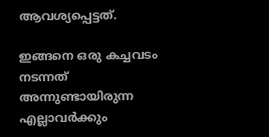ആവശ്യപ്പെട്ടത്.

ഇങ്ങനെ ഒരു കച്ചവടം നടന്നത് അന്നുണ്ടായിരുന്ന എല്ലാവർക്കും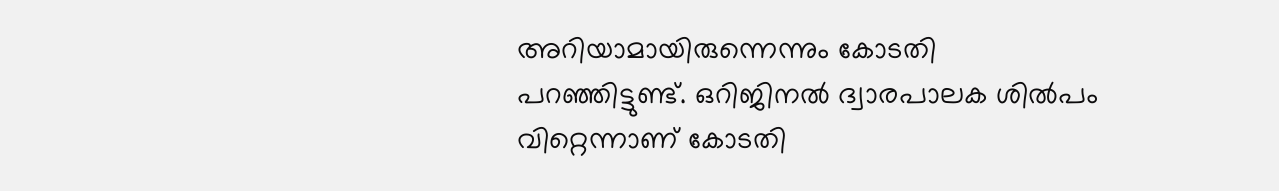അറിയാമായിരുന്നെന്നും കോടതി പറഞ്ഞിട്ടുണ്ട്. ഒറിജിനൽ ദ്വാരപാലക ശിൽപം വിറ്റെന്നാണ് കോടതി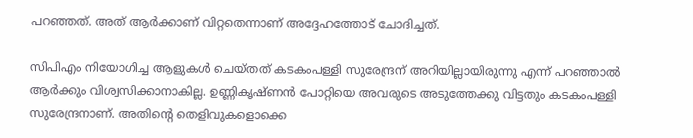പറഞ്ഞത്. അത് ആർക്കാണ് വിറ്റതെന്നാണ് അദ്ദേഹത്തോട് ചോദിച്ചത്.

സിപിഎം നിയോഗിച്ച ആളുകൾ ചെയ്തത് കടകംപള്ളി സുരേന്ദ്രന് അറിയില്ലായിരുന്നു എന്ന് പറഞ്ഞാൽ ആർക്കും വിശ്വസിക്കാനാകില്ല. ഉണ്ണികൃഷ്ണൻ പോറ്റിയെ അവരുടെ അടുത്തേക്കു വിട്ടതും കടകംപള്ളി സുരേന്ദ്രനാണ്. അതിന്‍റെ തെളിവുകളൊക്കെ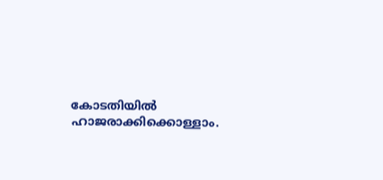കോടതിയിൽ ഹാജരാക്കിക്കൊള്ളാം.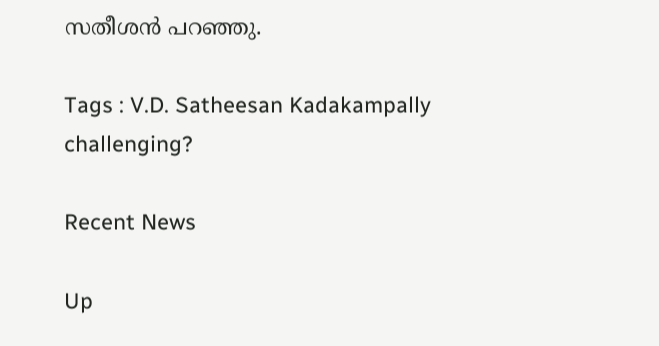സതീശൻ പറഞ്ഞു.

Tags : V.D. Satheesan Kadakampally challenging?

Recent News

Up